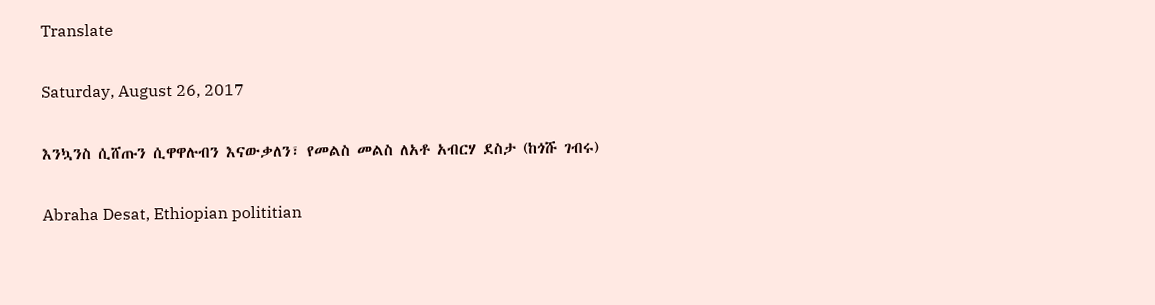Translate

Saturday, August 26, 2017

እንኳንስ ሲሸጡን ሲዋዋሉብን እናውቃለን፣ የመልስ መልስ ለአቶ አብርሃ ደስታ (ከጎሹ ገብሩ)

Abraha Desat, Ethiopian polititian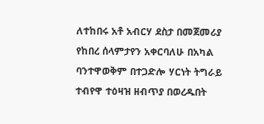ለተከበሩ አቶ አብርሃ ደስታ በመጀመሪያ የከበረ ሰላምታየን አቀርባለሁ በአካል ባንተዋወቅም በተጋድሎ ሃርነት ትግራይ ተብየዋ ተዕዛዝ ዘብጥያ በወረዱበት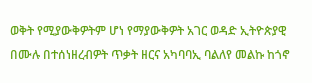ወቅት የሚያውቅዎትም ሆነ የማያውቅዎት አገር ወዳድ ኢትዮጵያዊ በሙሉ በተሰነዘረብዎት ጥቃት ዘርና አካባባኢ ባልለየ መልኩ ከጎኖ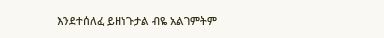እንደተሰለፈ ይዘነጉታል ብዬ አልገምትም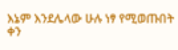እኔም እንደሌላው ሁሉ ነፃ የሚወጡበት ቀን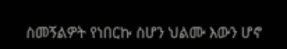ስመኝልዎት የነበርኩ ስሆን ህልሙ እውን ሆኖ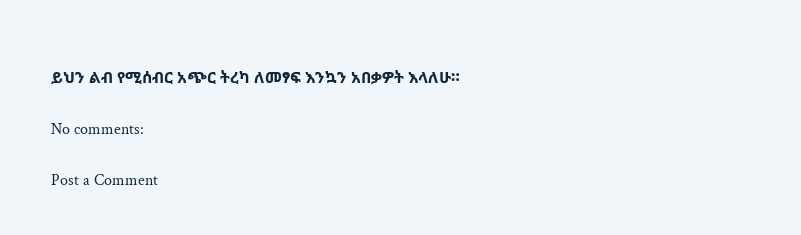ይህን ልብ የሚሰብር አጭር ትረካ ለመፃፍ እንኳን አበቃዎት እላለሁ።

No comments:

Post a Comment